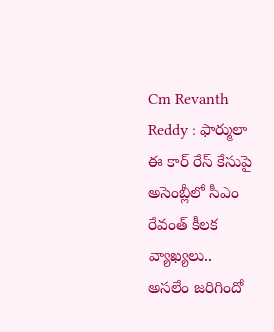Cm Revanth Reddy : ఫార్ములా ఈ కార్ రేస్ కేసుపై అసెంబ్లీలో సీఎం రేవంత్ కీలక వ్యాఖ్యలు..
అసలేం జరిగిందో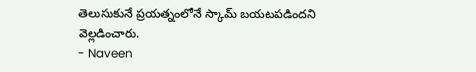తెలుసుకునే ప్రయత్నంలోనే స్కామ్ బయటపడిందని వెల్లడించారు.
- Naveen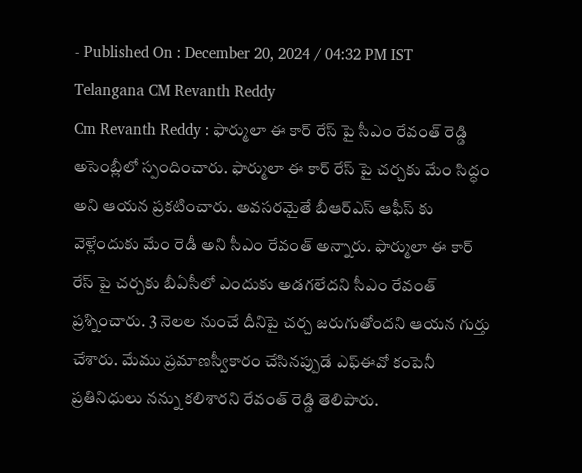- Published On : December 20, 2024 / 04:32 PM IST
Telangana CM Revanth Reddy
Cm Revanth Reddy : ఫార్ములా ఈ కార్ రేస్ పై సీఎం రేవంత్ రెడ్డి అసెంబ్లీలో స్పందించారు. ఫార్ములా ఈ కార్ రేస్ పై చర్చకు మేం సిద్ధం అని ఆయన ప్రకటించారు. అవసరమైతే బీఆర్ఎస్ ఆఫీస్ కు వెళ్లేందుకు మేం రెడీ అని సీఎం రేవంత్ అన్నారు. ఫార్ములా ఈ కార్ రేస్ పై చర్చకు బీఏసీలో ఎందుకు అడగలేదని సీఎం రేవంత్ ప్రశ్నించారు. 3 నెలల నుంచే దీనిపై చర్చ జరుగుతోందని ఆయన గుర్తు చేశారు. మేము ప్రమాణస్వీకారం చేసినప్పుడే ఎఫ్ఈవో కంపెనీ ప్రతినిధులు నన్ను కలిశారని రేవంత్ రెడ్డి తెలిపారు.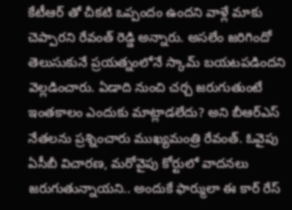కేటీఆర్ తో చీకటి ఒప్పందం ఉందని వాళ్లే మాకు చెప్పారని రేవంత్ రెడ్డి అన్నారు. అసలేం జరిగిందో తెలుసుకునే ప్రయత్నంలోనే స్కామ్ బయటపడిందని వెల్లడించారు. ఏడాది నుంచి చర్చ జరుగుతుంటే ఇంతకాలం ఎందుకు మాట్లాడలేదు? అని బీఆర్ఎస్ నేతలను ప్రశ్నించారు ముఖ్యమంత్రి రేవంత్. ఓవైపు ఏసీబీ విచారణ, మరోవైపు కోర్టులో వాదనలు జరుగుతున్నాయని.. అందుకే ఫార్ములా ఈ కార్ రేస్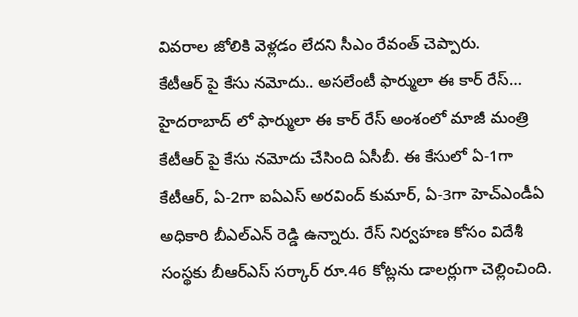వివరాల జోలికి వెళ్లడం లేదని సీఎం రేవంత్ చెప్పారు.
కేటీఆర్ పై కేసు నమోదు.. అసలేంటీ ఫార్ములా ఈ కార్ రేస్…
హైదరాబాద్ లో ఫార్ములా ఈ కార్ రేస్ అంశంలో మాజీ మంత్రి కేటీఆర్ పై కేసు నమోదు చేసింది ఏసీబీ. ఈ కేసులో ఏ-1గా కేటీఆర్, ఏ-2గా ఐఏఎస్ అరవింద్ కుమార్, ఏ-3గా హెచ్ఎండీఏ అధికారి బీఎల్ఎన్ రెడ్డి ఉన్నారు. రేస్ నిర్వహణ కోసం విదేశీ సంస్థకు బీఆర్ఎస్ సర్కార్ రూ.46 కోట్లను డాలర్లుగా చెల్లించింది.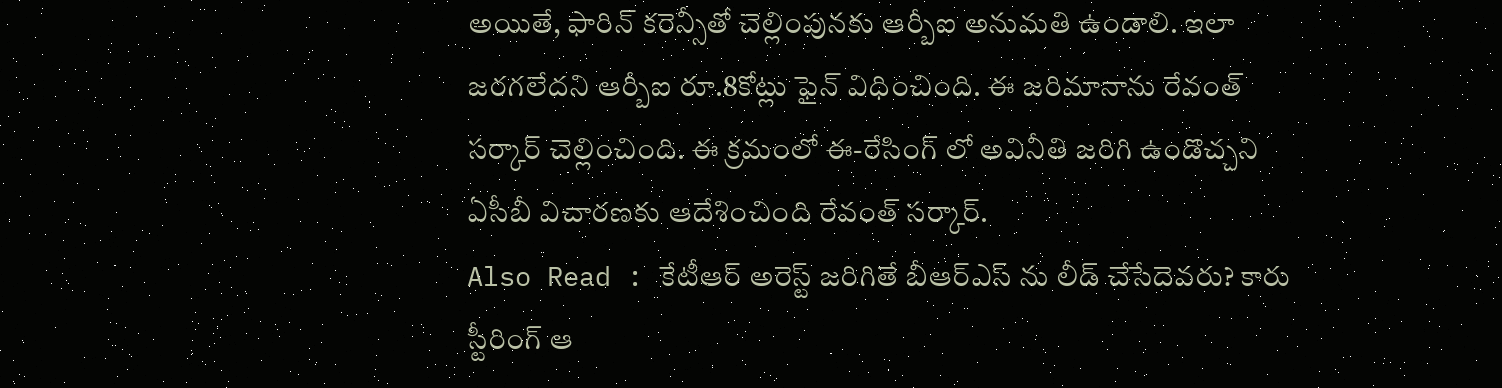అయితే, ఫారిన్ కరెన్సీతో చెల్లింపునకు ఆర్బీఐ అనుమతి ఉండాలి. ఇలా జరగలేదని ఆర్బీఐ రూ.8కోట్లు ఫైన్ విధించింది. ఈ జరిమానాను రేవంత్ సర్కార్ చెల్లించింది. ఈ క్రమంలో ఈ-రేసింగ్ లో అవినీతి జరిగి ఉండొచ్చని ఏసీబీ విచారణకు ఆదేశించింది రేవంత్ సర్కార్.
Also Read : కేటీఆర్ అరెస్ట్ జరిగితే బీఆర్ఎస్ ను లీడ్ చేసేదెవరు? కారు స్టీరింగ్ ఆ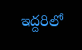ఇద్దరిలో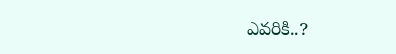ఎవరికి..?